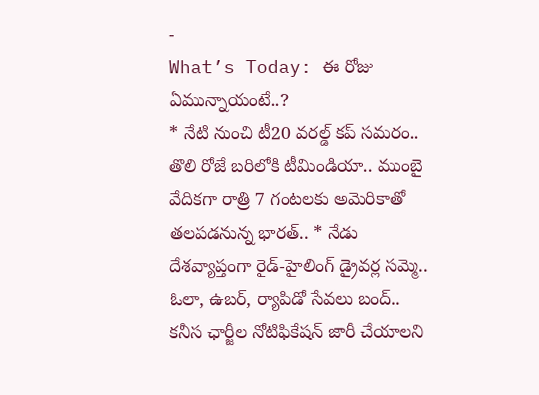-
What’s Today: ఈ రోజు ఏమున్నాయంటే..?
* నేటి నుంచి టీ20 వరల్డ్ కప్ సమరం.. తొలి రోజే బరిలోకి టీమిండియా.. ముంబై వేదికగా రాత్రి 7 గంటలకు అమెరికాతో తలపడనున్న భారత్.. * నేడు దేశవ్యాప్తంగా రైడ్-హైలింగ్ డ్రైవర్ల సమ్మె.. ఓలా, ఉబర్, ర్యాపిడో సేవలు బంద్.. కనీస ఛార్జీల నోటిఫికేషన్ జారీ చేయాలని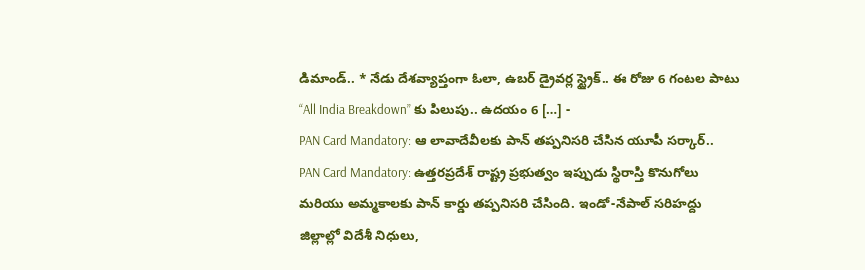డిమాండ్.. * నేడు దేశవ్యాప్తంగా ఓలా, ఉబర్ డ్రైవర్ల స్ట్రైక్.. ఈ రోజు 6 గంటల పాటు “All India Breakdown” కు పిలుపు.. ఉదయం 6 […] -
PAN Card Mandatory: ఆ లావాదేవీలకు పాన్ తప్పనిసరి చేసిన యూపీ సర్కార్..
PAN Card Mandatory: ఉత్తరప్రదేశ్ రాష్ట్ర ప్రభుత్వం ఇప్పుడు స్థిరాస్తి కొనుగోలు మరియు అమ్మకాలకు పాన్ కార్డు తప్పనిసరి చేసింది. ఇండో-నేపాల్ సరిహద్దు జిల్లాల్లో విదేశీ నిధులు,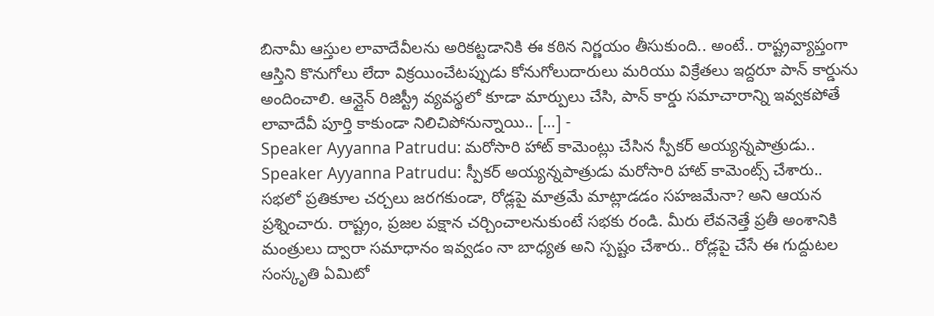బినామీ ఆస్తుల లావాదేవీలను అరికట్టడానికి ఈ కఠిన నిర్ణయం తీసుకుంది.. అంటే.. రాష్ట్రవ్యాప్తంగా ఆస్తిని కొనుగోలు లేదా విక్రయించేటప్పుడు కోనుగోలుదారులు మరియు విక్రేతలు ఇద్దరూ పాన్ కార్డును అందించాలి. ఆన్లైన్ రిజిస్ట్రీ వ్యవస్థలో కూడా మార్పులు చేసి, పాన్ కార్డు సమాచారాన్ని ఇవ్వకపోతే లావాదేవీ పూర్తి కాకుండా నిలిచిపోనున్నాయి.. […] -
Speaker Ayyanna Patrudu: మరోసారి హాట్ కామెంట్లు చేసిన స్పీకర్ అయ్యన్నపాత్రుడు..
Speaker Ayyanna Patrudu: స్పీకర్ అయ్యన్నపాత్రుడు మరోసారి హాట్ కామెంట్స్ చేశారు.. సభలో ప్రతికూల చర్చలు జరగకుండా, రోడ్లపై మాత్రమే మాట్లాడడం సహజమేనా? అని ఆయన ప్రశ్నించారు. రాష్ట్రం, ప్రజల పక్షాన చర్చించాలనుకుంటే సభకు రండి. మీరు లేవనెత్తే ప్రతీ అంశానికి మంత్రులు ద్వారా సమాధానం ఇవ్వడం నా బాధ్యత అని స్పష్టం చేశారు.. రోడ్లపై చేసే ఈ గుద్దుటల సంస్కృతి ఏమిటో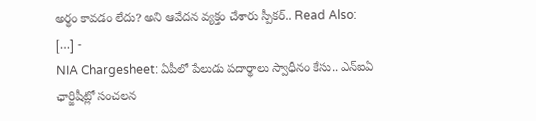అర్థం కావడం లేదు? అని ఆవేదన వ్యక్తం చేశారు స్పీకర్.. Read Also: […] -
NIA Chargesheet: ఏపీలో పేలుడు పదార్థాలు స్వాధీనం కేసు.. ఎన్ఐఏ ఛార్జిషీట్లో సంచలన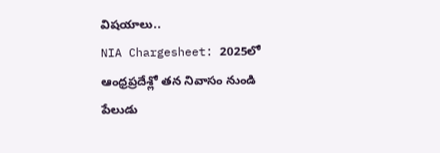విషయాలు..
NIA Chargesheet: 2025లో ఆంధ్రప్రదేశ్లో తన నివాసం నుండి పేలుడు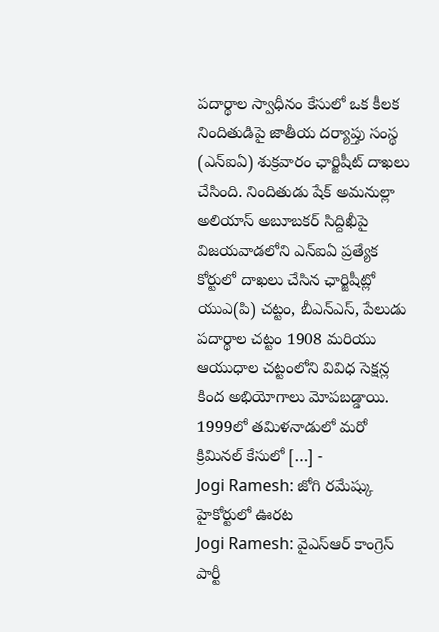పదార్థాల స్వాధీనం కేసులో ఒక కీలక నిందితుడిపై జాతీయ దర్యాప్తు సంస్థ (ఎన్ఐఏ) శుక్రవారం ఛార్జిషీట్ దాఖలు చేసింది. నిందితుడు షేక్ అమనుల్లా అలియాస్ అబూబకర్ సిద్దిఖీపై విజయవాడలోని ఎన్ఐఏ ప్రత్యేక కోర్టులో దాఖలు చేసిన ఛార్జిషీట్లో యుఎ(పి) చట్టం, బీఎన్ఎస్, పేలుడు పదార్థాల చట్టం 1908 మరియు ఆయుధాల చట్టంలోని వివిధ సెక్షన్ల కింద అభియోగాలు మోపబడ్డాయి. 1999లో తమిళనాడులో మరో క్రిమినల్ కేసులో […] -
Jogi Ramesh: జోగి రమేష్కు హైకోర్టులో ఊరట
Jogi Ramesh: వైఎస్ఆర్ కాంగ్రెస్ పార్టీ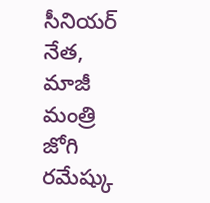సీనియర్ నేత, మాజీ మంత్రి జోగి రమేష్కు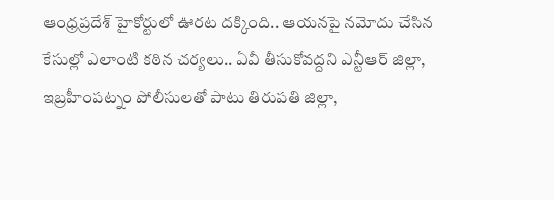ఆంధ్రప్రదేశ్ హైకోర్టులో ఊరట దక్కింది.. ఆయనపై నమోదు చేసిన కేసుల్లో ఎలాంటి కఠిన చర్యలు.. ఏవీ తీసుకోవద్దని ఎన్టీఆర్ జిల్లా, ఇబ్రహీంపట్నం పోలీసులతో పాటు తిరుపతి జిల్లా,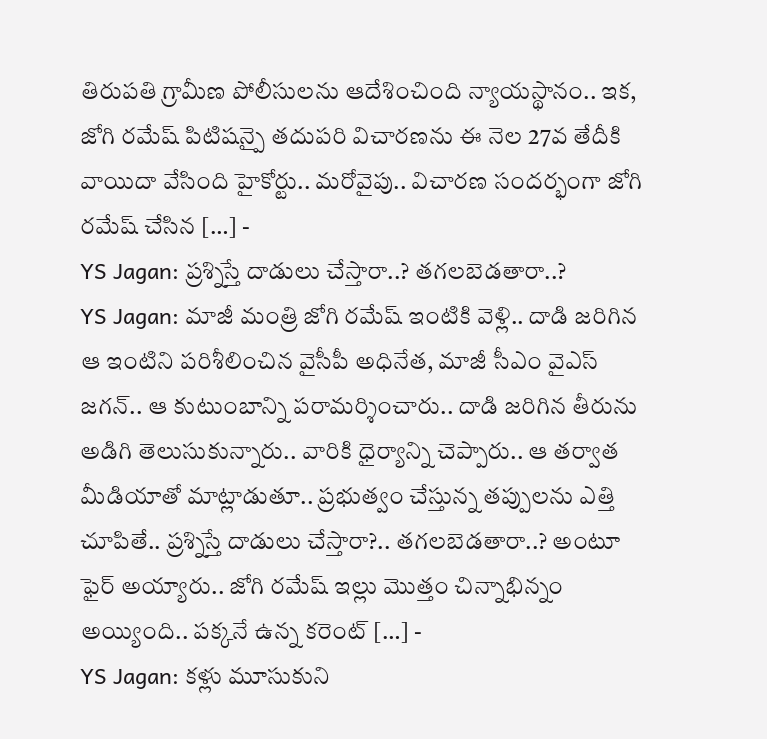తిరుపతి గ్రామీణ పోలీసులను ఆదేశించింది న్యాయస్థానం.. ఇక, జోగి రమేష్ పిటిషన్పై తదుపరి విచారణను ఈ నెల 27వ తేదీకి వాయిదా వేసింది హైకోర్టు.. మరోవైపు.. విచారణ సందర్భంగా జోగి రమేష్ చేసిన […] -
YS Jagan: ప్రశ్నిస్తే దాడులు చేస్తారా..? తగలబెడతారా..?
YS Jagan: మాజీ మంత్రి జోగి రమేష్ ఇంటికి వెళ్లి.. దాడి జరిగిన ఆ ఇంటిని పరిశీలించిన వైసీపీ అధినేత, మాజీ సీఎం వైఎస్ జగన్.. ఆ కుటుంబాన్ని పరామర్శించారు.. దాడి జరిగిన తీరును అడిగి తెలుసుకున్నారు.. వారికి ధైర్యాన్ని చెప్పారు.. ఆ తర్వాత మీడియాతో మాట్లాడుతూ.. ప్రభుత్వం చేస్తున్న తప్పులను ఎత్తి చూపితే.. ప్రశ్నిస్తే దాడులు చేస్తారా?.. తగలబెడతారా..? అంటూ ఫైర్ అయ్యారు.. జోగి రమేష్ ఇల్లు మొత్తం చిన్నాభిన్నం అయ్యింది.. పక్కనే ఉన్న కరెంట్ […] -
YS Jagan: కళ్లు మూసుకుని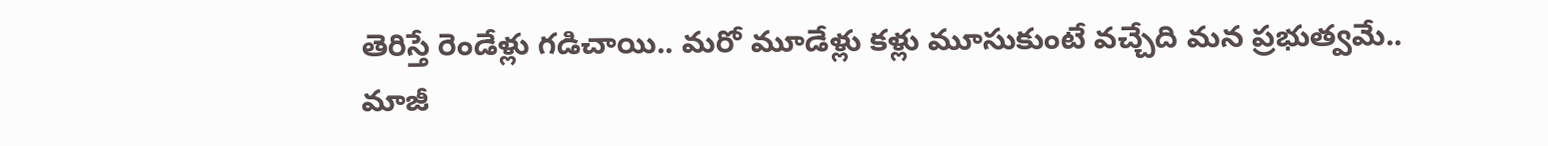తెరిస్తే రెండేళ్లు గడిచాయి.. మరో మూడేళ్లు కళ్లు మూసుకుంటే వచ్చేది మన ప్రభుత్వమే..
మాజీ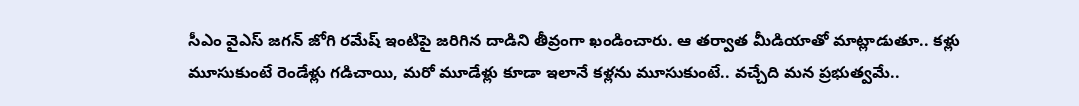సీఎం వైఎస్ జగన్ జోగి రమేష్ ఇంటిపై జరిగిన దాడిని తీవ్రంగా ఖండించారు. ఆ తర్వాత మీడియాతో మాట్లాడుతూ.. కళ్లు మూసుకుంటే రెండేళ్లు గడిచాయి, మరో మూడేళ్లు కూడా ఇలానే కళ్లను మూసుకుంటే.. వచ్చేది మన ప్రభుత్వమే..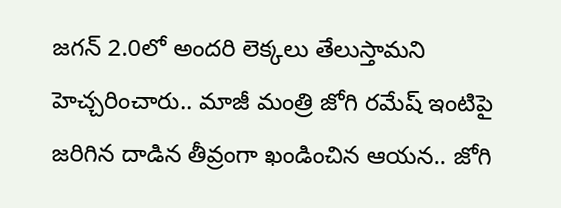జగన్ 2.0లో అందరి లెక్కలు తేలుస్తామని హెచ్చరించారు.. మాజీ మంత్రి జోగి రమేష్ ఇంటిపై జరిగిన దాడిన తీవ్రంగా ఖండించిన ఆయన.. జోగి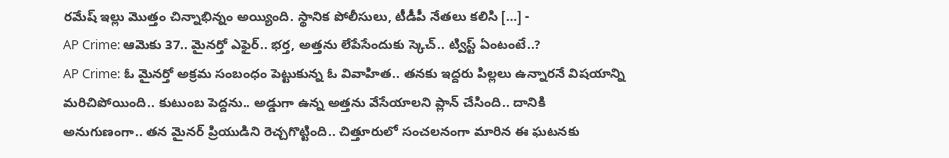రమేష్ ఇల్లు మొత్తం చిన్నాభిన్నం అయ్యింది. స్థానిక పోలీసులు, టీడీపీ నేతలు కలిసి […] -
AP Crime: ఆమెకు 37.. మైనర్తో ఎఫైర్.. భర్త, అత్తను లేపేసేందుకు స్కెచ్.. ట్విస్ట్ ఏంటంటే..?
AP Crime: ఓ మైనర్తో అక్రమ సంబంధం పెట్టుకున్న ఓ వివాహిత.. తనకు ఇద్దరు పిల్లలు ఉన్నారనే విషయాన్ని మరిచిపోయింది.. కుటుంబ పెద్దను.. అడ్డుగా ఉన్న అత్తను వేసేయాలని ప్లాన్ చేసింది.. దానికి అనుగుణంగా.. తన మైనర్ ప్రియుడిని రెచ్చగొట్టింది.. చిత్తూరులో సంచలనంగా మారిన ఈ ఘటనకు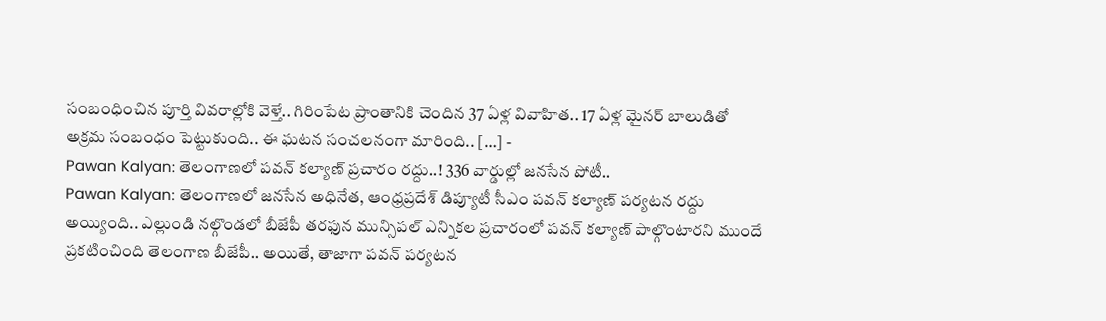సంబంధించిన పూర్తి వివరాల్లోకి వెళ్తే.. గిరింపేట ప్రాంతానికి చెందిన 37 ఏళ్ల వివాహిత.. 17 ఏళ్ల మైనర్ బాలుడితో అక్రమ సంబంధం పెట్టుకుంది.. ఈ ఘటన సంచలనంగా మారింది.. […] -
Pawan Kalyan: తెలంగాణలో పవన్ కల్యాణ్ ప్రచారం రద్దు..! 336 వార్డుల్లో జనసేన పోటీ..
Pawan Kalyan: తెలంగాణలో జనసేన అధినేత, ఆంధ్రప్రదేశ్ డిప్యూటీ సీఎం పవన్ కల్యాణ్ పర్యటన రద్దు అయ్యింది.. ఎల్లుండి నల్గొండలో బీజేపీ తరఫున మున్సిపల్ ఎన్నికల ప్రచారంలో పవన్ కల్యాణ్ పాల్గొంటారని ముందే ప్రకటించింది తెలంగాణ బీజేపీ.. అయితే, తాజాగా పవన్ పర్యటన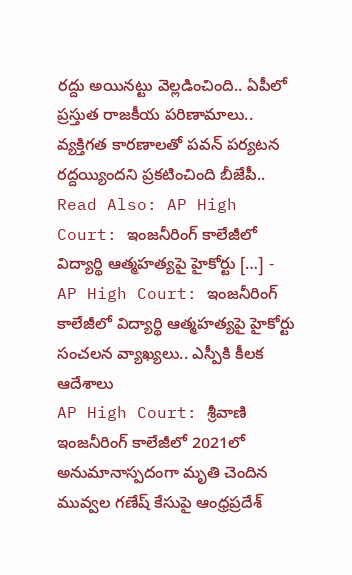రద్దు అయినట్టు వెల్లడించింది.. ఏపీలో ప్రస్తుత రాజకీయ పరిణామాలు.. వ్యక్తిగత కారణాలతో పవన్ పర్యటన రద్దయ్యిందని ప్రకటించింది బీజేపీ.. Read Also: AP High Court: ఇంజనీరింగ్ కాలేజీలో విద్యార్థి ఆత్మహత్యపై హైకోర్టు […] -
AP High Court: ఇంజనీరింగ్ కాలేజీలో విద్యార్థి ఆత్మహత్యపై హైకోర్టు సంచలన వ్యాఖ్యలు.. ఎస్పీకి కీలక ఆదేశాలు
AP High Court: శ్రీవాణి ఇంజనీరింగ్ కాలేజీలో 2021లో అనుమానాస్పదంగా మృతి చెందిన మువ్వల గణేష్ కేసుపై ఆంధ్రప్రదేశ్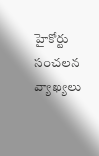హైకోర్టు సంచలన వ్యాఖ్యలు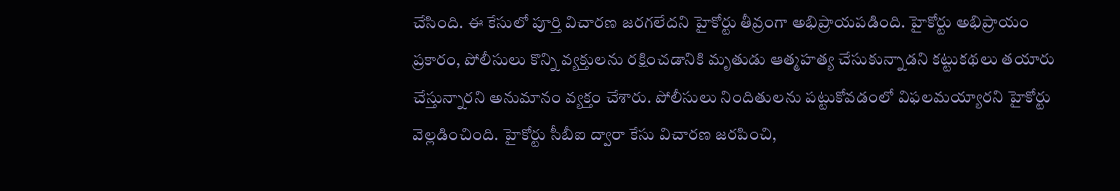చేసింది. ఈ కేసులో పూర్తి విచారణ జరగలేదని హైకోర్టు తీవ్రంగా అభిప్రాయపడింది. హైకోర్టు అభిప్రాయం ప్రకారం, పోలీసులు కొన్ని వ్యక్తులను రక్షించడానికి మృతుడు ఆత్మహత్య చేసుకున్నాడని కట్టుకథలు తయారు చేస్తున్నారని అనుమానం వ్యక్తం చేశారు. పోలీసులు నిందితులను పట్టుకోవడంలో విఫలమయ్యారని హైకోర్టు వెల్లడించింది. హైకోర్టు సీబీఐ ద్వారా కేసు విచారణ జరపించి,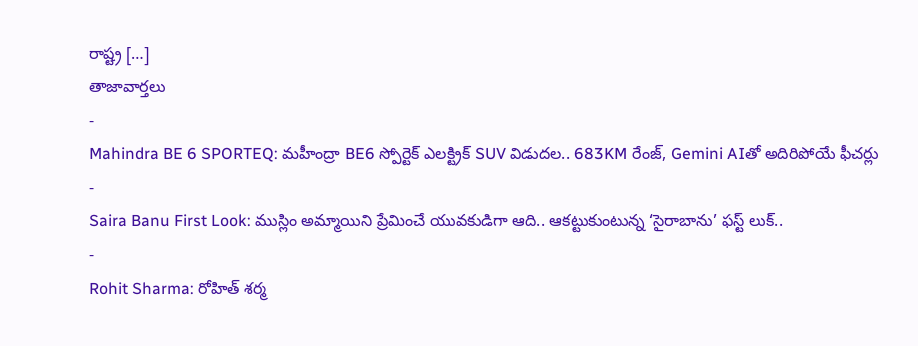రాష్ట్ర […]
తాజావార్తలు
-
Mahindra BE 6 SPORTEQ: మహీంద్రా BE6 స్పోర్టెక్ ఎలక్ట్రిక్ SUV విడుదల.. 683KM రేంజ్, Gemini AIతో అదిరిపోయే ఫీచర్లు
-
Saira Banu First Look: ముస్లిం అమ్మాయిని ప్రేమించే యువకుడిగా ఆది.. ఆకట్టుకుంటున్న ‘సైరాబాను’ ఫస్ట్ లుక్..
-
Rohit Sharma: రోహిత్ శర్మ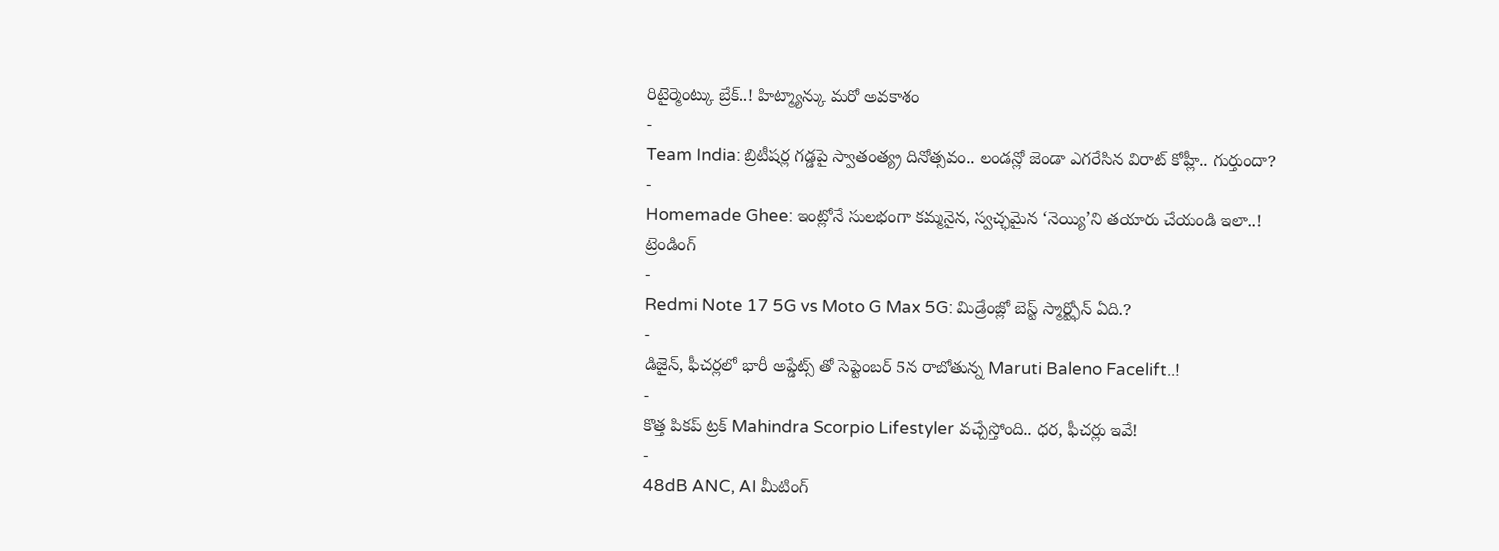రిటైర్మెంట్కు బ్రేక్..! హిట్మ్యాన్కు మరో అవకాశం
-
Team India: బ్రిటీషర్ల గడ్డపై స్వాతంత్య్ర దినోత్సవం.. లండన్లో జెండా ఎగరేసిన విరాట్ కోహ్లీ.. గుర్తుందా?
-
Homemade Ghee: ఇంట్లోనే సులభంగా కమ్మనైన, స్వచ్ఛమైన ‘నెయ్యి’ని తయారు చేయండి ఇలా..!
ట్రెండింగ్
-
Redmi Note 17 5G vs Moto G Max 5G: మిడ్రేంజ్లో బెస్ట్ స్మార్ట్ఫోన్ ఏది.?
-
డిజైన్, ఫీచర్లలో భారీ అప్డేట్స్ తో సెప్టెంబర్ 5న రాబోతున్న Maruti Baleno Facelift..!
-
కొత్త పికప్ ట్రక్ Mahindra Scorpio Lifestyler వచ్చేస్తోంది.. ధర, ఫీచర్లు ఇవే!
-
48dB ANC, AI మీటింగ్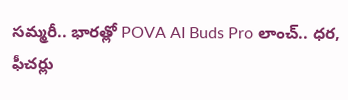సమ్మరీ.. భారత్లో POVA AI Buds Pro లాంచ్.. ధర, ఫీచర్లు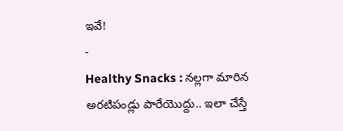ఇవే!
-
Healthy Snacks : నల్లగా మారిన అరటిపండ్లు పారేయొద్దు.. ఇలా చేస్తే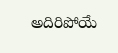అదిరిపోయే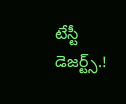టేస్టీ డెజర్ట్స్.!